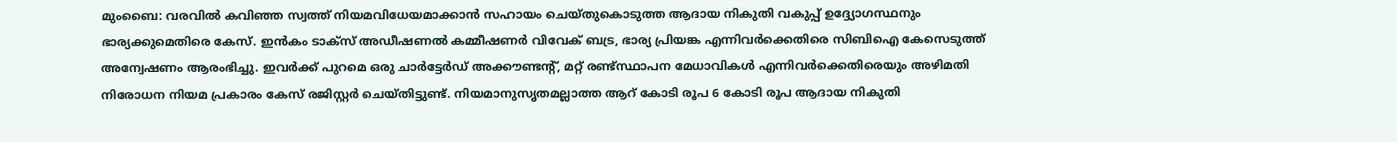മുംബൈ: വരവില്‍ കവിഞ്ഞ സ്വത്ത് നിയമവിധേയമാക്കാന്‍ സഹായം ചെയ്തുകൊടുത്ത ആദായ നികുതി വകുപ്പ് ഉദ്ദ്യോഗസ്ഥനും ഭാര്യക്കുമെതിരെ കേസ്. ഇന്‍കം ടാക്സ് അഡീഷണല്‍ കമ്മീഷണര്‍ വിവേക് ബട്ര, ഭാര്യ പ്രിയങ്ക എന്നിവര്‍ക്കെതിരെ സിബിഐ കേസെടുത്ത് അന്വേഷണം ആരംഭിച്ചു. ഇവര്‍ക്ക് പുറമെ ഒരു ചാര്‍ട്ടേര്‍ഡ് അക്കൗണ്ടന്റ്, മറ്റ് രണ്ട്സ്ഥാപന മേധാവികള്‍ എന്നിവര്‍ക്കെതിരെയും അഴിമതി നിരോധന നിയമ പ്രകാരം കേസ് രജിസ്റ്റര്‍ ചെയ്തിട്ടുണ്ട്. നിയമാനുസൃതമല്ലാത്ത ആറ് കോടി രൂപ 6 കോടി രൂപ ആദായ നികുതി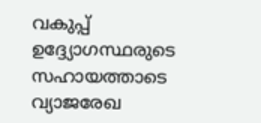വകുപ്പ് ഉദ്ദ്യോഗസ്ഥരുടെ സഹായത്താടെ വ്യാജരേഖ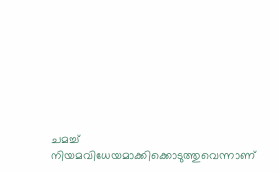ചമച്ച് നിയമവിധേയമാക്കിക്കൊടുത്തുവെന്നാണ്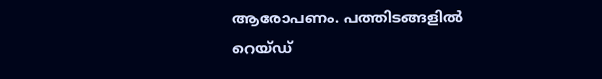ആരോപണം. പത്തിടങ്ങളില്‍ റെയ്ഡ്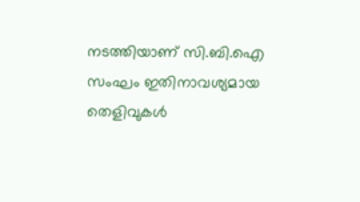നടത്തിയാണ് സി.ബി.ഐ സംഘം ഇതിനാവശ്യമായ തെളിവുകള്‍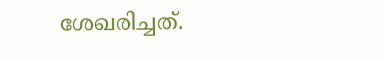ശേഖരിച്ചത്.